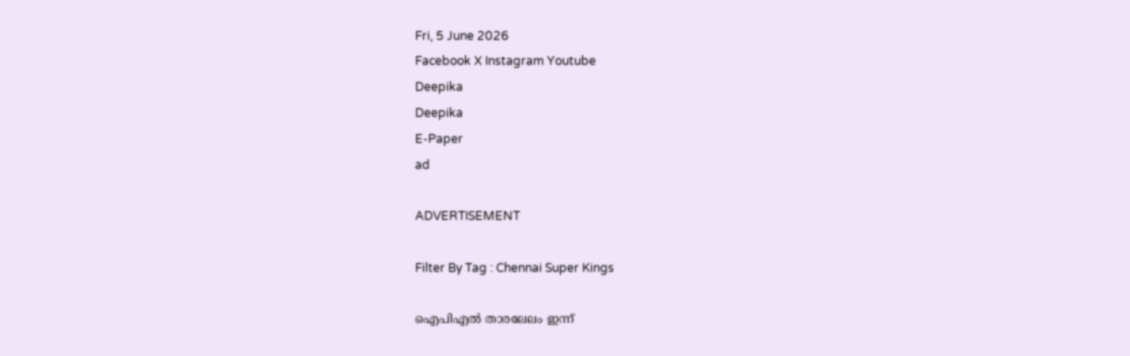Fri, 5 June 2026
Facebook X Instagram Youtube
Deepika
Deepika
E-Paper
ad

ADVERTISEMENT

Filter By Tag : Chennai Super Kings

ഐപിഎൽ താരലേലം ഇന്ന്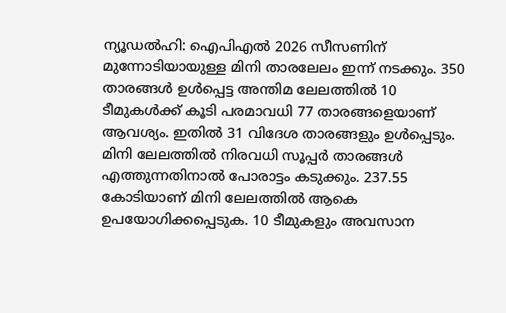ന്യൂഡല്‍ഹി: ഐപിഎൽ 2026 സീസണിന് മുന്നോടിയായുള്ള മിനി താരലേലം ഇന്ന് നടക്കും. 350 താരങ്ങൾ ഉൾപ്പെട്ട അന്തിമ ലേലത്തിൽ 10 ടീമുകൾക്ക് കൂടി പരമാവധി 77 താരങ്ങളെയാണ് ആവശ്യം. ഇതിൽ 31 വിദേശ താരങ്ങളും ഉൾപ്പെടും. മിനി ലേലത്തിൽ നിരവധി സൂപ്പർ താരങ്ങൾ എത്തുന്നതിനാൽ പോരാട്ടം കടുക്കും. 237.55 കോടിയാണ് മിനി ലേലത്തിൽ ആകെ ഉപയോഗിക്കപ്പെടുക. 10 ടീമുകളും അവസാന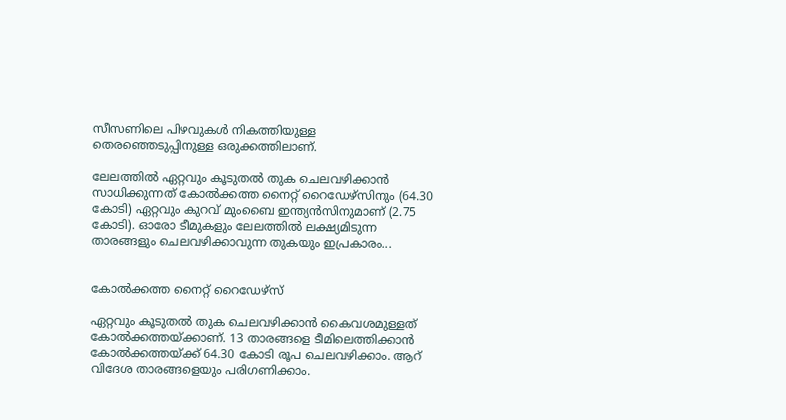സീസണിലെ പിഴവുകൾ നികത്തിയുള്ള തെരഞ്ഞെടുപ്പിനുള്ള ഒരുക്കത്തിലാണ്.

ലേലത്തിൽ ഏറ്റവും കൂടുതൽ തുക ചെലവഴിക്കാൻ സാധിക്കുന്നത് കോൽക്കത്ത നൈറ്റ് റൈഡേഴ്സിനും (64.30 കോടി) ഏറ്റവും കുറവ് മുംബൈ ഇന്ത്യൻസിനുമാണ് (2.75 കോടി). ഓരോ ടീമുകളും ലേലത്തിൽ ലക്ഷ്യമിടുന്ന താരങ്ങളും ചെലവഴിക്കാവുന്ന തുകയും ഇപ്രകാരം...


കോൽക്കത്ത നൈറ്റ് റൈഡേഴ്സ്

ഏറ്റവും കൂടുതൽ തുക ചെലവഴിക്കാൻ കൈവശമുള്ളത് കോൽക്കത്തയ്ക്കാണ്. 13 താരങ്ങളെ ടീമിലെത്തിക്കാൻ കോൽക്കത്തയ്ക്ക് 64.30 കോടി രൂപ ചെലവഴിക്കാം. ആറ് വിദേശ താരങ്ങളെയും പരിഗണിക്കാം.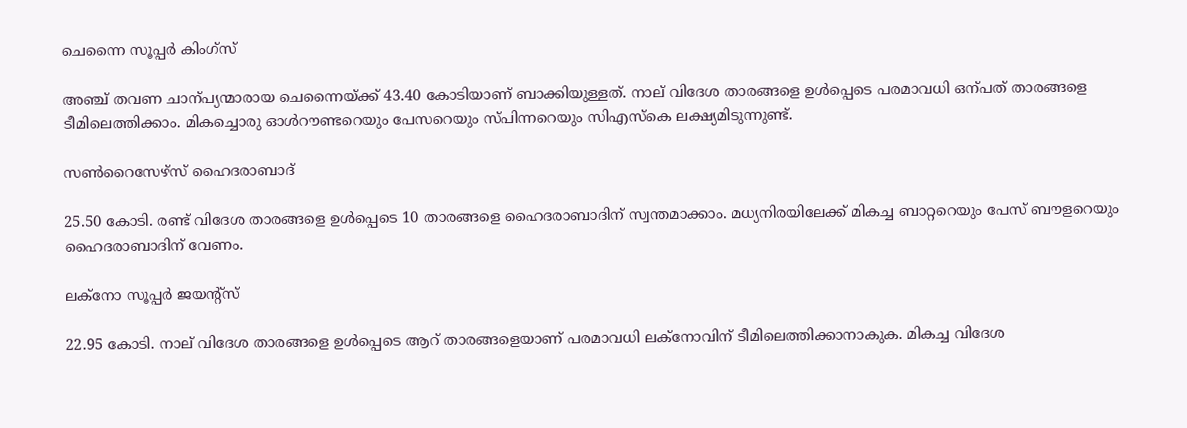ചെന്നൈ സൂപ്പർ കിംഗ്സ്

അഞ്ച് തവണ ചാന്പ്യന്മാരായ ചെന്നൈയ്ക്ക് 43.40 കോടിയാണ് ബാക്കിയുള്ളത്. നാല് വിദേശ താരങ്ങളെ ഉൾപ്പെടെ പരമാവധി ഒന്പത് താരങ്ങളെ ടീമിലെത്തിക്കാം. മികച്ചൊരു ഓൾറൗണ്ടറെയും പേസറെയും സ്പിന്നറെയും സിഎസ്കെ ലക്ഷ്യമിടുന്നുണ്ട്.

സണ്‍റൈസേഴ്സ് ഹൈദരാബാദ്

25.50 കോടി. രണ്ട് വിദേശ താരങ്ങളെ ഉൾപ്പെടെ 10 താരങ്ങളെ ഹൈദരാബാദിന് സ്വന്തമാക്കാം. മധ്യനിരയിലേക്ക് മികച്ച ബാറ്ററെയും പേസ് ബൗളറെയും ഹൈദരാബാദിന് വേണം.

ലക്‌നോ സൂപ്പർ ജയന്‍റ്സ്

22.95 കോടി. നാല് വിദേശ താരങ്ങളെ ഉൾപ്പെടെ ആറ് താരങ്ങളെയാണ് പരമാവധി ലക്‌നോവിന് ടീമിലെത്തിക്കാനാകുക. മികച്ച വിദേശ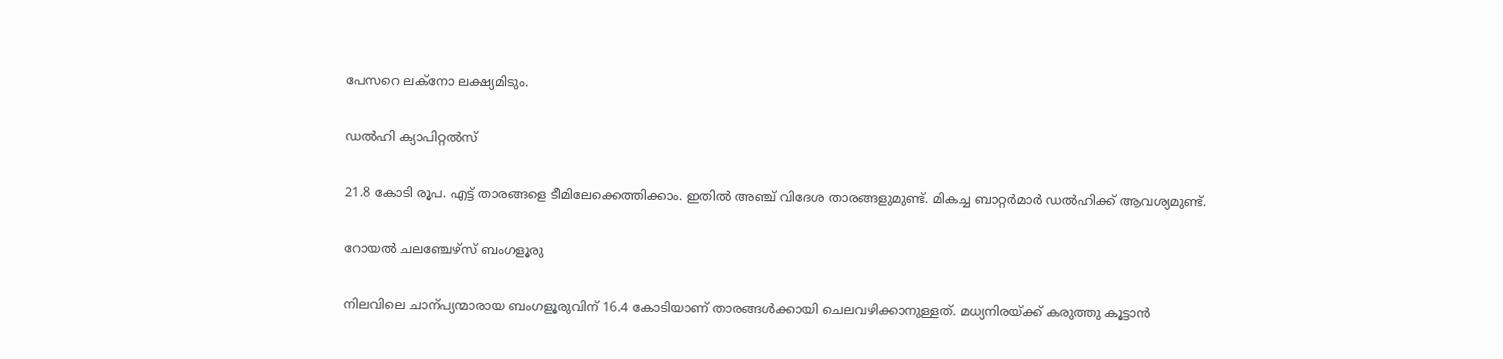പേസറെ ലക്‌നോ ലക്ഷ്യമിടും.

ഡൽഹി ക്യാപിറ്റൽസ്

21.8 കോടി രൂപ. എട്ട് താരങ്ങളെ ടീമിലേക്കെത്തിക്കാം. ഇതിൽ അഞ്ച് വിദേശ താരങ്ങളുമുണ്ട്. മികച്ച ബാറ്റർമാർ ഡൽഹിക്ക് ആവശ്യമുണ്ട്.

റോയൽ ചലഞ്ചേഴ്സ് ബംഗളൂരു

നിലവിലെ ചാന്പ്യന്മാരായ ബംഗളൂരുവിന് 16.4 കോടിയാണ് താരങ്ങൾക്കായി ചെലവഴിക്കാനുള്ളത്. മധ്യനിരയ്ക്ക് കരുത്തു കൂട്ടാൻ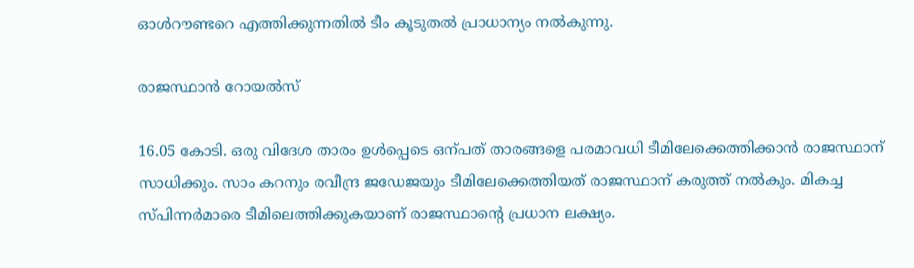ഓൾറൗണ്ടറെ എത്തിക്കുന്നതിൽ ടീം കൂടുതൽ പ്രാധാന്യം നൽകുന്നു.

രാജസ്ഥാൻ റോയൽസ്

16.05 കോടി. ഒരു വിദേശ താരം ഉൾപ്പെടെ ഒന്പത് താരങ്ങളെ പരമാവധി ടീമിലേക്കെത്തിക്കാൻ രാജസ്ഥാന് സാധിക്കും. സാം കറനും രവീന്ദ്ര ജഡേജയും ടീമിലേക്കെത്തിയത് രാജസ്ഥാന് കരുത്ത് നൽകും. മികച്ച സ്പിന്നർമാരെ ടീമിലെത്തിക്കുകയാണ് രാജസ്ഥാന്‍റെ പ്രധാന ലക്ഷ്യം.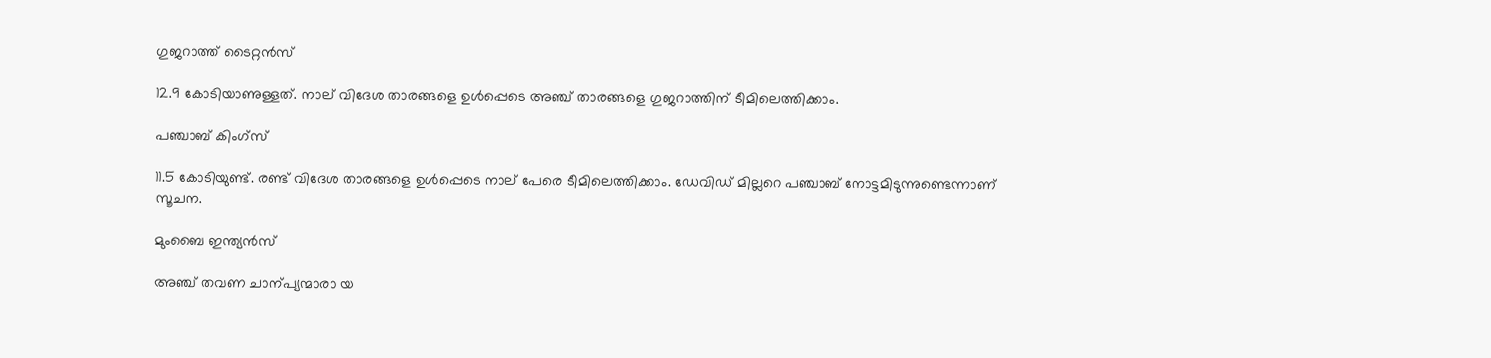ഗുജറാത്ത് ടൈറ്റൻസ്

12.9 കോടിയാണുള്ളത്. നാല് വിദേശ താരങ്ങളെ ഉൾപ്പെടെ അഞ്ച് താരങ്ങളെ ഗുജറാത്തിന് ടീമിലെത്തിക്കാം.

പഞ്ചാബ് കിംഗ്സ്

11.5 കോടിയുണ്ട്. രണ്ട് വിദേശ താരങ്ങളെ ഉൾപ്പെടെ നാല് പേരെ ടീമിലെത്തിക്കാം. ഡേവിഡ് മില്ലറെ പഞ്ചാബ് നോട്ടമിടുന്നുണ്ടെന്നാണ് സൂചന.

മുംബൈ ഇന്ത്യൻസ്

അഞ്ച് തവണ ചാന്പ്യന്മാരാ യ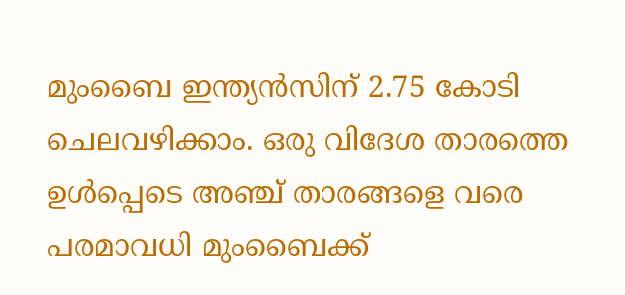മുംബൈ ഇന്ത്യൻസിന് 2.75 കോടി ചെലവഴിക്കാം. ഒരു വിദേശ താരത്തെ ഉൾപ്പെടെ അഞ്ച് താരങ്ങളെ വരെ പരമാവധി മുംബൈക്ക്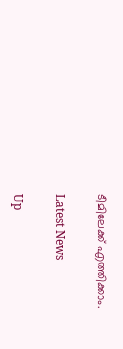ടീമിലേക്ക് എത്തിക്കാം.

Latest News

Up